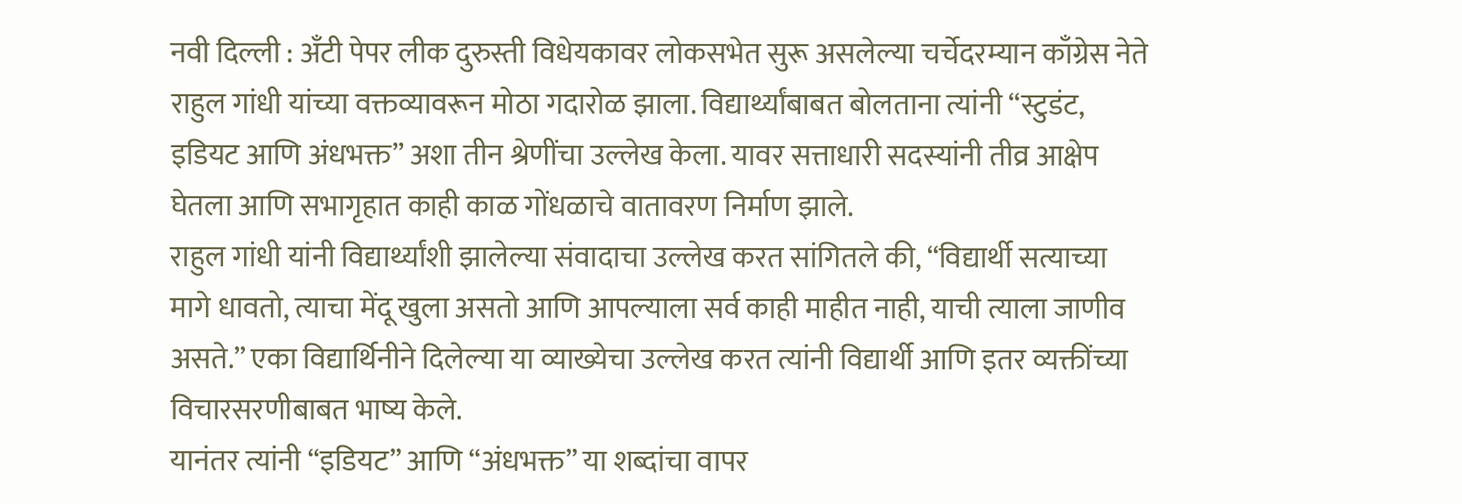नवी दिल्ली : अँटी पेपर लीक दुरुस्ती विधेयकावर लोकसभेत सुरू असलेल्या चर्चेदरम्यान काँग्रेस नेते राहुल गांधी यांच्या वक्तव्यावरून मोठा गदारोळ झाला. विद्यार्थ्यांबाबत बोलताना त्यांनी “स्टुडंट, इडियट आणि अंधभक्त” अशा तीन श्रेणींचा उल्लेख केला. यावर सत्ताधारी सदस्यांनी तीव्र आक्षेप घेतला आणि सभागृहात काही काळ गोंधळाचे वातावरण निर्माण झाले.
राहुल गांधी यांनी विद्यार्थ्यांशी झालेल्या संवादाचा उल्लेख करत सांगितले की, “विद्यार्थी सत्याच्या मागे धावतो, त्याचा मेंदू खुला असतो आणि आपल्याला सर्व काही माहीत नाही, याची त्याला जाणीव असते.” एका विद्यार्थिनीने दिलेल्या या व्याख्येचा उल्लेख करत त्यांनी विद्यार्थी आणि इतर व्यक्तींच्या विचारसरणीबाबत भाष्य केले.
यानंतर त्यांनी “इडियट” आणि “अंधभक्त” या शब्दांचा वापर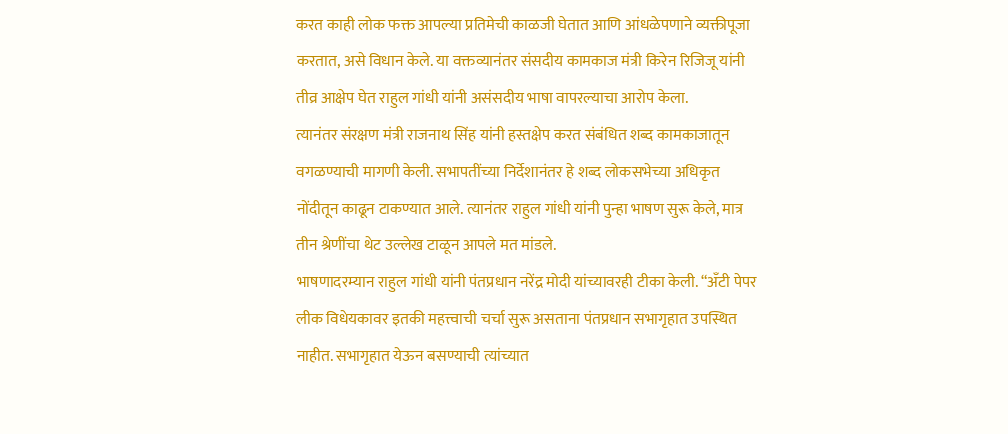करत काही लोक फक्त आपल्या प्रतिमेची काळजी घेतात आणि आंधळेपणाने व्यक्तीपूजा करतात, असे विधान केले. या वक्तव्यानंतर संसदीय कामकाज मंत्री किरेन रिजिजू यांनी तीव्र आक्षेप घेत राहुल गांधी यांनी असंसदीय भाषा वापरल्याचा आरोप केला.
त्यानंतर संरक्षण मंत्री राजनाथ सिंह यांनी हस्तक्षेप करत संबंधित शब्द कामकाजातून वगळण्याची मागणी केली. सभापतींच्या निर्देशानंतर हे शब्द लोकसभेच्या अधिकृत नोंदीतून काढून टाकण्यात आले. त्यानंतर राहुल गांधी यांनी पुन्हा भाषण सुरू केले, मात्र तीन श्रेणींचा थेट उल्लेख टाळून आपले मत मांडले.
भाषणादरम्यान राहुल गांधी यांनी पंतप्रधान नरेंद्र मोदी यांच्यावरही टीका केली. “अँटी पेपर लीक विधेयकावर इतकी महत्त्वाची चर्चा सुरू असताना पंतप्रधान सभागृहात उपस्थित नाहीत. सभागृहात येऊन बसण्याची त्यांच्यात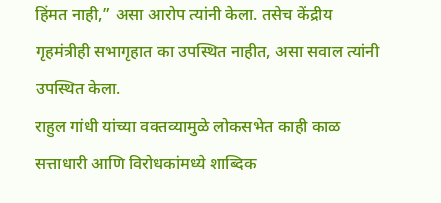हिंमत नाही,” असा आरोप त्यांनी केला. तसेच केंद्रीय गृहमंत्रीही सभागृहात का उपस्थित नाहीत, असा सवाल त्यांनी उपस्थित केला.
राहुल गांधी यांच्या वक्तव्यामुळे लोकसभेत काही काळ सत्ताधारी आणि विरोधकांमध्ये शाब्दिक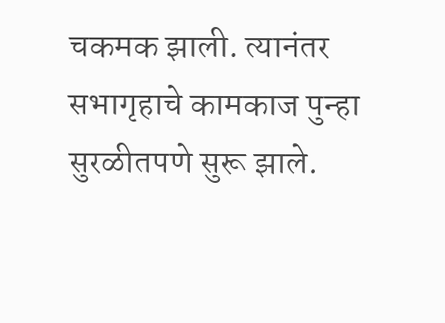चकमक झाली. त्यानंतर सभागृहाचे कामकाज पुन्हा सुरळीतपणे सुरू झाले.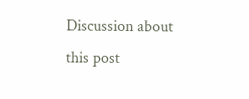Discussion about this post